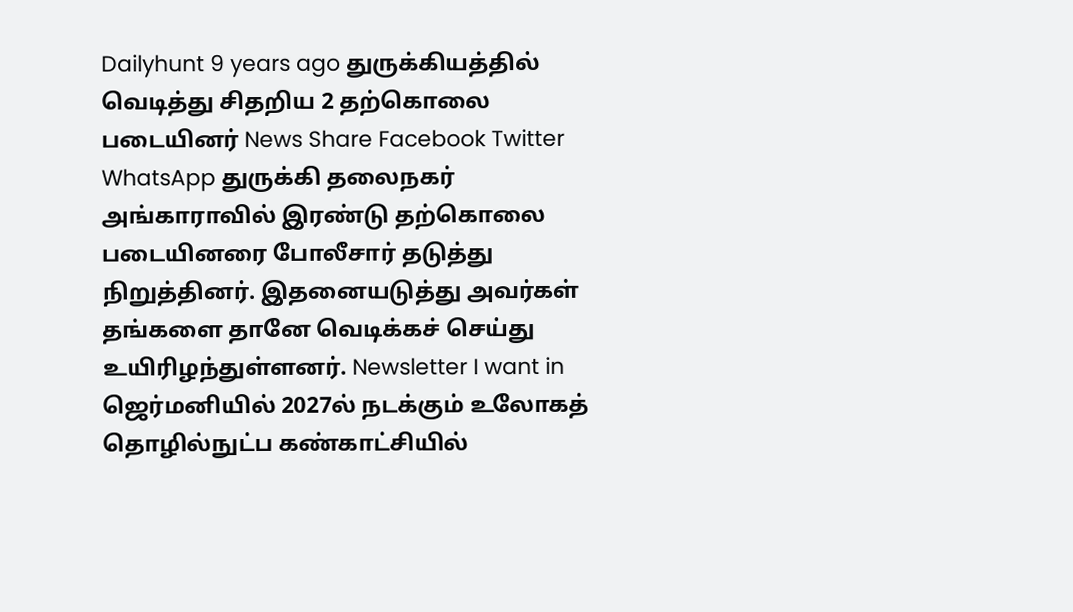Dailyhunt 9 years ago துருக்கியத்தில் வெடித்து சிதறிய 2 தற்கொலை படையினர் News Share Facebook Twitter WhatsApp துருக்கி தலைநகர் அங்காராவில் இரண்டு தற்கொலை படையினரை போலீசார் தடுத்து நிறுத்தினர். இதனையடுத்து அவர்கள் தங்களை தானே வெடிக்கச் செய்து உயிரிழந்துள்ளனர். Newsletter I want in ஜெர்மனியில் 2027ல் நடக்கும் உலோகத் தொழில்நுட்ப கண்காட்சியில்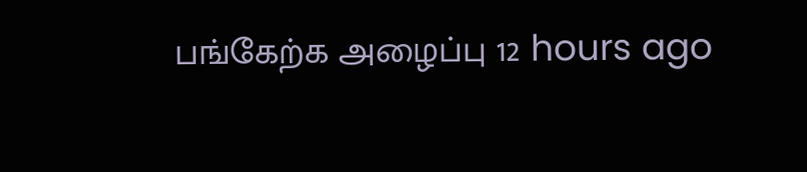பங்கேற்க அழைப்பு 12 hours ago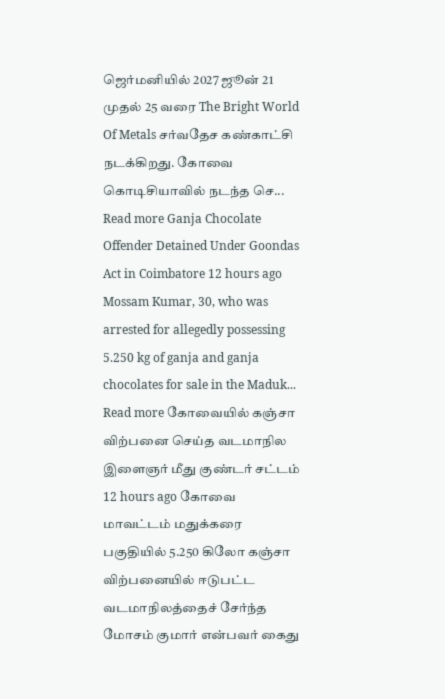ஜெர்மனியில் 2027 ஜூன் 21 முதல் 25 வரை The Bright World Of Metals சர்வதேச கண்காட்சி நடக்கிறது. கோவை கொடிசியாவில் நடந்த செ... Read more Ganja Chocolate Offender Detained Under Goondas Act in Coimbatore 12 hours ago Mossam Kumar, 30, who was arrested for allegedly possessing 5.250 kg of ganja and ganja chocolates for sale in the Maduk... Read more கோவையில் கஞ்சா விற்பனை செய்த வடமாநில இளைஞர் மீது குண்டர் சட்டம் 12 hours ago கோவை மாவட்டம் மதுக்கரை பகுதியில் 5.250 கிலோ கஞ்சா விற்பனையில் ஈடுபட்ட வடமாநிலத்தைச் சேர்ந்த மோசம் குமார் என்பவர் கைது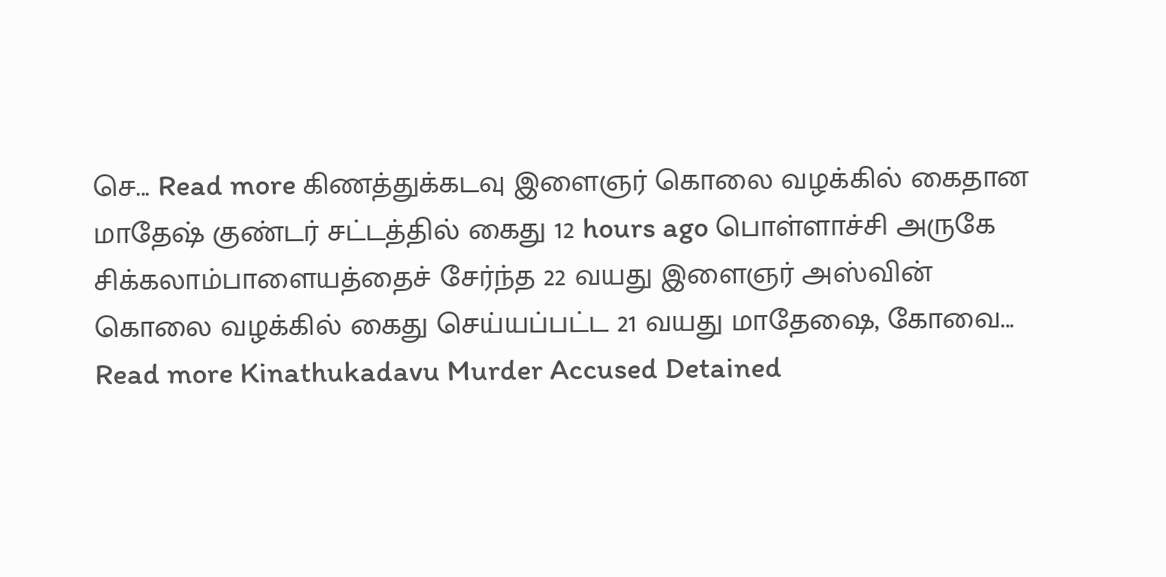செ... Read more கிணத்துக்கடவு இளைஞர் கொலை வழக்கில் கைதான மாதேஷ் குண்டர் சட்டத்தில் கைது 12 hours ago பொள்ளாச்சி அருகே சிக்கலாம்பாளையத்தைச் சேர்ந்த 22 வயது இளைஞர் அஸ்வின் கொலை வழக்கில் கைது செய்யப்பட்ட 21 வயது மாதேஷை, கோவை... Read more Kinathukadavu Murder Accused Detained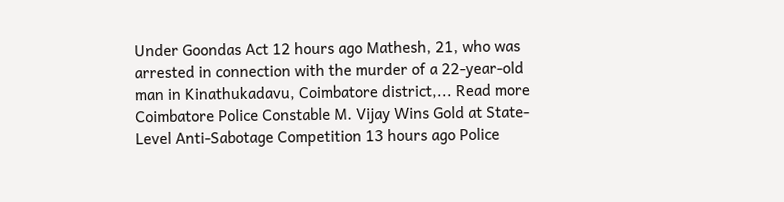Under Goondas Act 12 hours ago Mathesh, 21, who was arrested in connection with the murder of a 22-year-old man in Kinathukadavu, Coimbatore district,... Read more Coimbatore Police Constable M. Vijay Wins Gold at State-Level Anti-Sabotage Competition 13 hours ago Police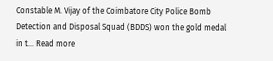Constable M. Vijay of the Coimbatore City Police Bomb Detection and Disposal Squad (BDDS) won the gold medal in t... Read more